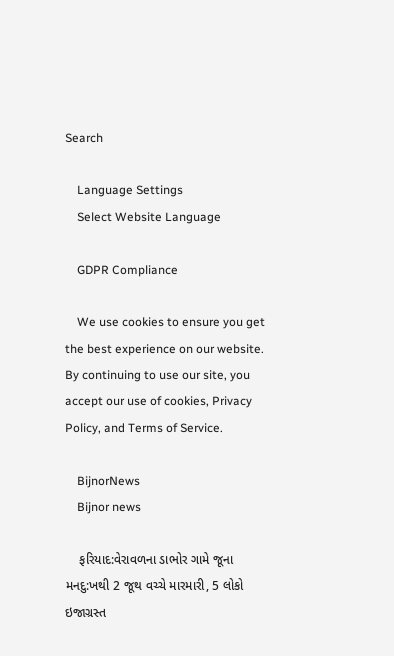Search

    Language Settings
    Select Website Language

    GDPR Compliance

    We use cookies to ensure you get the best experience on our website. By continuing to use our site, you accept our use of cookies, Privacy Policy, and Terms of Service.

    BijnorNews
    Bijnor news

    ફરિયાદ:વેરાવળના ડાભોર ગામે જૂના મનદુ:ખથી 2 જૂથ વચ્ચે મારમારી, 5 લોકો ઇજાગ્રસ્ત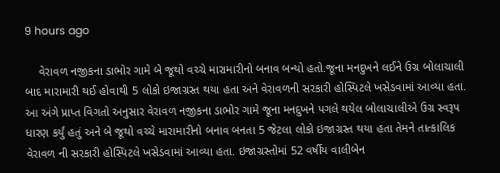9 hours ago

    વેરાવળ નજીકના ડાભોર ગામે બે જૂથો વચ્ચે મારામારીનો બનાવ બન્યો હતો.જૂના મનદુખને લઈને ઉગ્ર બોલાચાલી બાદ મારામારી થઈ હોવાથી 5 લોકો ઇજાગ્રસ્ત થયા હતા અને વેરાવળની સરકારી હોસ્પિટલે ખસેડવામાં આવ્યા હતા. આ અંગે પ્રાપ્ત વિગતો અનુસાર વેરાવળ નજીકના ડાભોર ગામે જૂના મનદુખને પગલે થયેલ બોલાચાલીએ ઉગ્ર સ્વરૂપ ધારણ કર્યું હતું અને બે જૂથો વચ્ચે મારામારીનો બનાવ બનતા 5 જેટલા લોકો ઇજાગ્રસ્ત થયા હતા તેમને તાત્કાલિક વેરાવળ ની સરકારી હોસ્પિટલે ખસેડવામાં આવ્યા હતા. ઇજાગ્રસ્તોમાં 52 વર્ષીય વાલીબેન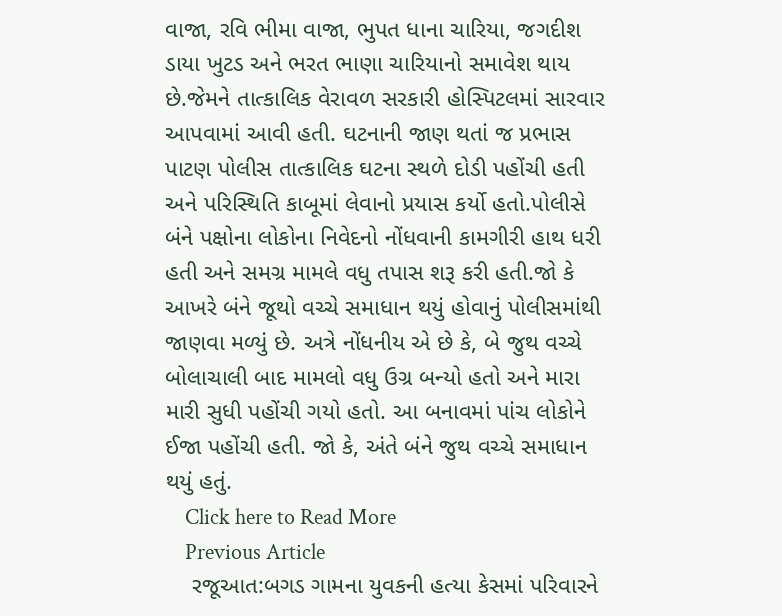વાજા, રવિ ભીમા વાજા, ભુપત ધાના ચારિયા, જગદીશ ડાયા ખુટડ અને ભરત ભાણા ચારિયાનો સમાવેશ થાય છે.જેમને તાત્કાલિક વેરાવળ સરકારી હોસ્પિટલમાં સારવાર આપવામાં આવી હતી. ઘટનાની જાણ થતાં જ પ્રભાસ પાટણ પોલીસ તાત્કાલિક ઘટના સ્થળે દોડી પહોંચી હતી અને પરિસ્થિતિ કાબૂમાં લેવાનો પ્રયાસ કર્યો હતો.પોલીસે બંને પક્ષોના લોકોના નિવેદનો નોંધવાની કામગીરી હાથ ધરી હતી અને સમગ્ર મામલે વધુ તપાસ શરૂ કરી હતી.જો કે આખરે બંને જૂથો વચ્ચે સમાધાન થયું હોવાનું પોલીસમાંથી જાણવા મળ્યું છે. અત્રે નોંધનીય એ છે કે, બે જુથ વચ્ચે બોલાચાલી બાદ મામલો વધુ ઉગ્ર બન્યો હતો અને મારા મારી સુધી પહોંચી ગયો હતો. આ બનાવમાં પાંચ લોકોને ઈજા પહોંચી હતી. જો કે, અંતે બંને જુથ વચ્ચે સમાધાન થયું હતું.
    Click here to Read More
    Previous Article
    રજૂઆત:બગડ ગામના યુવકની હત્યા કેસમાં પરિવારને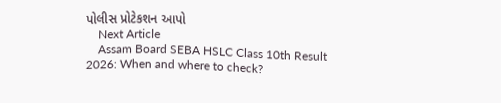પોલીસ પ્રોટેકશન આપો
    Next Article
    Assam Board SEBA HSLC Class 10th Result 2026: When and where to check?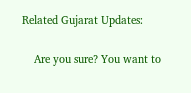Related Gujarat Updates:

    Are you sure? You want to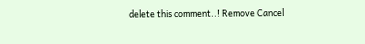delete this comment..! Remove Cancel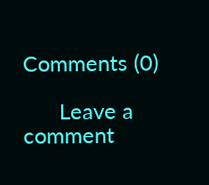Comments (0)

      Leave a comment